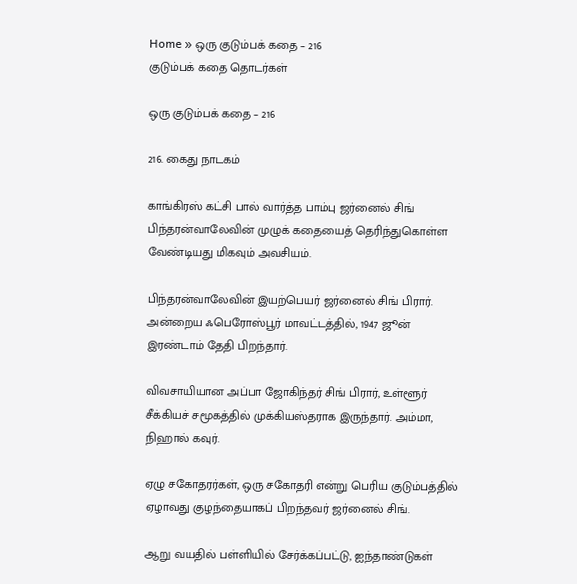Home » ஒரு குடும்பக் கதை – 216
குடும்பக் கதை தொடர்கள்

ஒரு குடும்பக் கதை – 216

216. கைது நாடகம்

காங்கிரஸ் கட்சி பால் வார்த்த பாம்பு ஜர்னைல் சிங் பிந்தரன்வாலேவின் முழுக் கதையைத் தெரிந்துகொள்ள வேண்டியது மிகவும் அவசியம்.

பிந்தரன்வாலேவின் இயற்பெயர் ஜர்னைல் சிங் பிரார். அன்றைய ஃபெரோஸ்பூர் மாவட்டத்தில், 1947 ஜூன் இரண்டாம் தேதி பிறந்தார்.

விவசாயியான அப்பா ஜோகிந்தர் சிங் பிரார், உள்ளூர் சீக்கியச் சமூகத்தில் முக்கியஸ்தராக இருந்தார். அம்மா, நிஹால் கவுர்.

ஏழு சகோதரர்கள், ஒரு சகோதரி என்று பெரிய குடும்பத்தில் ஏழாவது குழந்தையாகப் பிறந்தவர் ஜர்னைல் சிங்.

ஆறு வயதில் பள்ளியில் சேர்க்கப்பட்டு, ஐந்தாண்டுகள்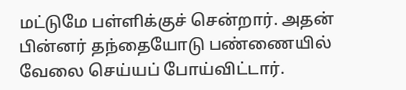மட்டுமே பள்ளிக்குச் சென்றார். அதன் பின்னர் தந்தையோடு பண்ணையில் வேலை செய்யப் போய்விட்டார்.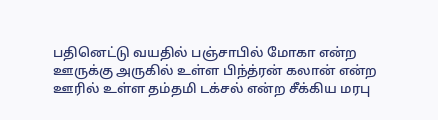பதினெட்டு வயதில் பஞ்சாபில் மோகா என்ற ஊருக்கு அருகில் உள்ள பிந்த்ரன் கலான் என்ற ஊரில் உள்ள தம்தமி டக்சல் என்ற சீக்கிய மரபு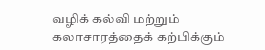வழிக் கல்வி மற்றும் கலாசாரத்தைக் கற்பிக்கும்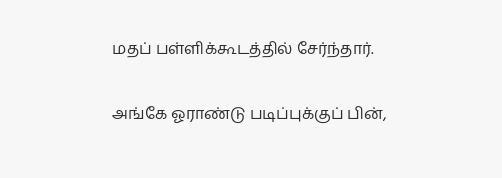மதப் பள்ளிக்கூடத்தில் சேர்ந்தார்.

அங்கே ஓராண்டு படிப்புக்குப் பின்,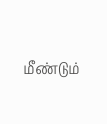மீண்டும்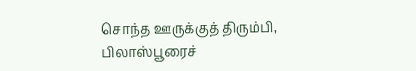சொந்த ஊருக்குத் திரும்பி, பிலாஸ்பூரைச்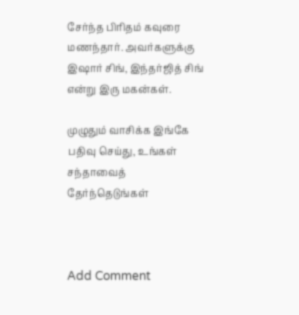சேர்ந்த பிரிதம் கவுரை மணந்தார். அவர்களுக்கு இஷார் சிங், இந்தர்ஜித் சிங் என்று இரு மகன்கள்.

முழுதும் வாசிக்க இங்கே பதிவு செய்து, உங்கள் சந்தாவைத் தேர்ந்தெடுங்கள்



Add Comment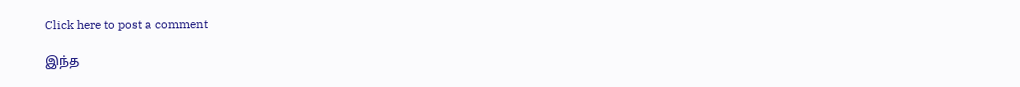Click here to post a comment

இந்த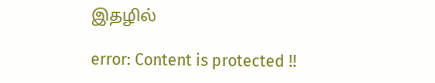இதழில்

error: Content is protected !!